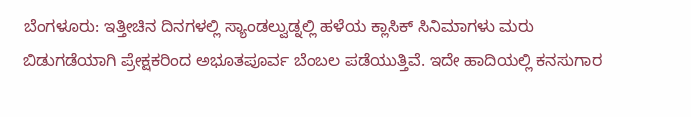ಬೆಂಗಳೂರು: ಇತ್ತೀಚಿನ ದಿನಗಳಲ್ಲಿ ಸ್ಯಾಂಡಲ್ವುಡ್ನಲ್ಲಿ ಹಳೆಯ ಕ್ಲಾಸಿಕ್ ಸಿನಿಮಾಗಳು ಮರು ಬಿಡುಗಡೆಯಾಗಿ ಪ್ರೇಕ್ಷಕರಿಂದ ಅಭೂತಪೂರ್ವ ಬೆಂಬಲ ಪಡೆಯುತ್ತಿವೆ. ಇದೇ ಹಾದಿಯಲ್ಲಿ ಕನಸುಗಾರ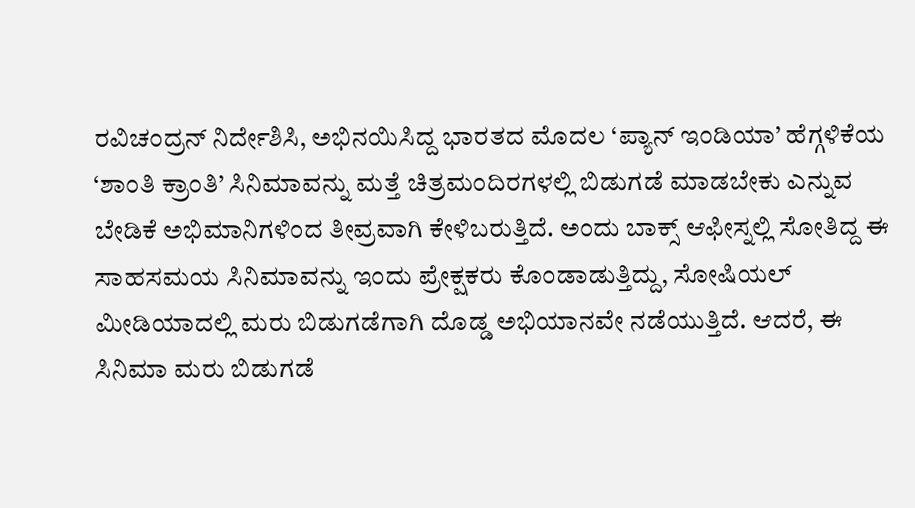ರವಿಚಂದ್ರನ್ ನಿರ್ದೇಶಿಸಿ, ಅಭಿನಯಿಸಿದ್ದ ಭಾರತದ ಮೊದಲ ‘ಪ್ಯಾನ್ ಇಂಡಿಯಾ’ ಹೆಗ್ಗಳಿಕೆಯ ‘ಶಾಂತಿ ಕ್ರಾಂತಿ’ ಸಿನಿಮಾವನ್ನು ಮತ್ತೆ ಚಿತ್ರಮಂದಿರಗಳಲ್ಲಿ ಬಿಡುಗಡೆ ಮಾಡಬೇಕು ಎನ್ನುವ ಬೇಡಿಕೆ ಅಭಿಮಾನಿಗಳಿಂದ ತೀವ್ರವಾಗಿ ಕೇಳಿಬರುತ್ತಿದೆ. ಅಂದು ಬಾಕ್ಸ್ ಆಫೀಸ್ನಲ್ಲಿ ಸೋತಿದ್ದ ಈ ಸಾಹಸಮಯ ಸಿನಿಮಾವನ್ನು ಇಂದು ಪ್ರೇಕ್ಷಕರು ಕೊಂಡಾಡುತ್ತಿದ್ದು, ಸೋಷಿಯಲ್ ಮೀಡಿಯಾದಲ್ಲಿ ಮರು ಬಿಡುಗಡೆಗಾಗಿ ದೊಡ್ಡ ಅಭಿಯಾನವೇ ನಡೆಯುತ್ತಿದೆ. ಆದರೆ, ಈ ಸಿನಿಮಾ ಮರು ಬಿಡುಗಡೆ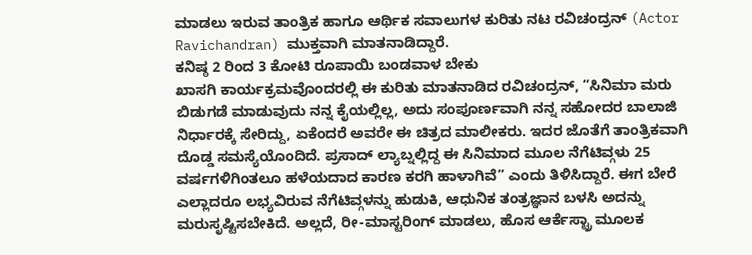ಮಾಡಲು ಇರುವ ತಾಂತ್ರಿಕ ಹಾಗೂ ಆರ್ಥಿಕ ಸವಾಲುಗಳ ಕುರಿತು ನಟ ರವಿಚಂದ್ರನ್ (Actor Ravichandran) ಮುಕ್ತವಾಗಿ ಮಾತನಾಡಿದ್ದಾರೆ.
ಕನಿಷ್ಠ 2 ರಿಂದ 3 ಕೋಟಿ ರೂಪಾಯಿ ಬಂಡವಾಳ ಬೇಕು
ಖಾಸಗಿ ಕಾರ್ಯಕ್ರಮವೊಂದರಲ್ಲಿ ಈ ಕುರಿತು ಮಾತನಾಡಿದ ರವಿಚಂದ್ರನ್, “ಸಿನಿಮಾ ಮರು ಬಿಡುಗಡೆ ಮಾಡುವುದು ನನ್ನ ಕೈಯಲ್ಲಿಲ್ಲ, ಅದು ಸಂಪೂರ್ಣವಾಗಿ ನನ್ನ ಸಹೋದರ ಬಾಲಾಜಿ ನಿರ್ಧಾರಕ್ಕೆ ಸೇರಿದ್ದು, ಏಕೆಂದರೆ ಅವರೇ ಈ ಚಿತ್ರದ ಮಾಲೀಕರು. ಇದರ ಜೊತೆಗೆ ತಾಂತ್ರಿಕವಾಗಿ ದೊಡ್ಡ ಸಮಸ್ಯೆಯೊಂದಿದೆ. ಪ್ರಸಾದ್ ಲ್ಯಾಬ್ನಲ್ಲಿದ್ದ ಈ ಸಿನಿಮಾದ ಮೂಲ ನೆಗೆಟಿವ್ಗಳು 25 ವರ್ಷಗಳಿಗಿಂತಲೂ ಹಳೆಯದಾದ ಕಾರಣ ಕರಗಿ ಹಾಳಾಗಿವೆ” ಎಂದು ತಿಳಿಸಿದ್ದಾರೆ. ಈಗ ಬೇರೆ ಎಲ್ಲಾದರೂ ಲಭ್ಯವಿರುವ ನೆಗೆಟಿವ್ಗಳನ್ನು ಹುಡುಕಿ, ಆಧುನಿಕ ತಂತ್ರಜ್ಞಾನ ಬಳಸಿ ಅದನ್ನು ಮರುಸೃಷ್ಟಿಸಬೇಕಿದೆ. ಅಲ್ಲದೆ, ರೀ-ಮಾಸ್ಟರಿಂಗ್ ಮಾಡಲು, ಹೊಸ ಆರ್ಕೆಸ್ಟ್ರಾ ಮೂಲಕ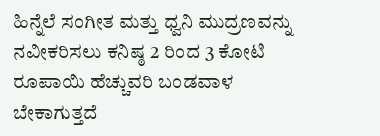ಹಿನ್ನೆಲೆ ಸಂಗೀತ ಮತ್ತು ಧ್ವನಿ ಮುದ್ರಣವನ್ನು ನವೀಕರಿಸಲು ಕನಿಷ್ಠ 2 ರಿಂದ 3 ಕೋಟಿ ರೂಪಾಯಿ ಹೆಚ್ಚುವರಿ ಬಂಡವಾಳ ಬೇಕಾಗುತ್ತದೆ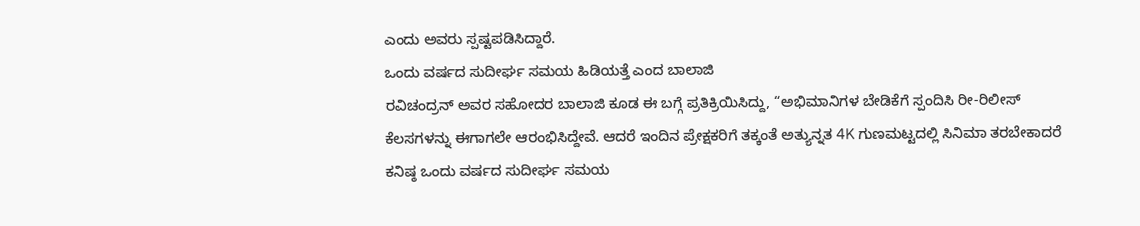ಎಂದು ಅವರು ಸ್ಪಷ್ಟಪಡಿಸಿದ್ದಾರೆ.
ಒಂದು ವರ್ಷದ ಸುದೀರ್ಘ ಸಮಯ ಹಿಡಿಯತ್ತೆ ಎಂದ ಬಾಲಾಜಿ
ರವಿಚಂದ್ರನ್ ಅವರ ಸಹೋದರ ಬಾಲಾಜಿ ಕೂಡ ಈ ಬಗ್ಗೆ ಪ್ರತಿಕ್ರಿಯಿಸಿದ್ದು, “ಅಭಿಮಾನಿಗಳ ಬೇಡಿಕೆಗೆ ಸ್ಪಂದಿಸಿ ರೀ-ರಿಲೀಸ್ ಕೆಲಸಗಳನ್ನು ಈಗಾಗಲೇ ಆರಂಭಿಸಿದ್ದೇವೆ. ಆದರೆ ಇಂದಿನ ಪ್ರೇಕ್ಷಕರಿಗೆ ತಕ್ಕಂತೆ ಅತ್ಯುನ್ನತ 4K ಗುಣಮಟ್ಟದಲ್ಲಿ ಸಿನಿಮಾ ತರಬೇಕಾದರೆ ಕನಿಷ್ಠ ಒಂದು ವರ್ಷದ ಸುದೀರ್ಘ ಸಮಯ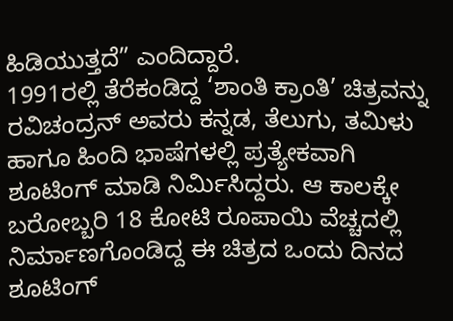ಹಿಡಿಯುತ್ತದೆ” ಎಂದಿದ್ದಾರೆ.
1991ರಲ್ಲಿ ತೆರೆಕಂಡಿದ್ದ ‘ಶಾಂತಿ ಕ್ರಾಂತಿ’ ಚಿತ್ರವನ್ನು ರವಿಚಂದ್ರನ್ ಅವರು ಕನ್ನಡ, ತೆಲುಗು, ತಮಿಳು ಹಾಗೂ ಹಿಂದಿ ಭಾಷೆಗಳಲ್ಲಿ ಪ್ರತ್ಯೇಕವಾಗಿ ಶೂಟಿಂಗ್ ಮಾಡಿ ನಿರ್ಮಿಸಿದ್ದರು. ಆ ಕಾಲಕ್ಕೇ ಬರೋಬ್ಬರಿ 18 ಕೋಟಿ ರೂಪಾಯಿ ವೆಚ್ಚದಲ್ಲಿ ನಿರ್ಮಾಣಗೊಂಡಿದ್ದ ಈ ಚಿತ್ರದ ಒಂದು ದಿನದ ಶೂಟಿಂಗ್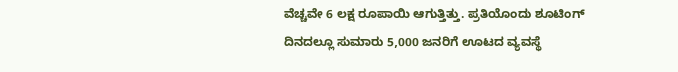ವೆಚ್ಚವೇ 6 ಲಕ್ಷ ರೂಪಾಯಿ ಆಗುತ್ತಿತ್ತು. ಪ್ರತಿಯೊಂದು ಶೂಟಿಂಗ್ ದಿನದಲ್ಲೂ ಸುಮಾರು 5,000 ಜನರಿಗೆ ಊಟದ ವ್ಯವಸ್ಥೆ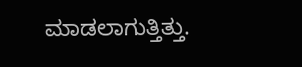ಮಾಡಲಾಗುತ್ತಿತ್ತು.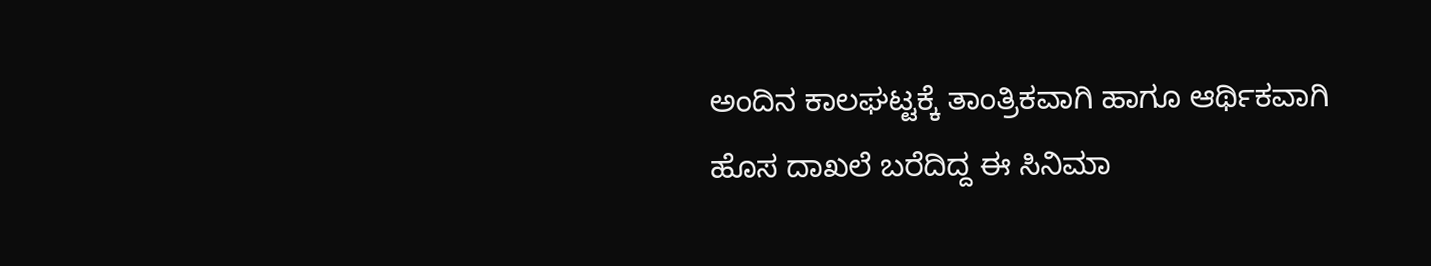ಅಂದಿನ ಕಾಲಘಟ್ಟಕ್ಕೆ ತಾಂತ್ರಿಕವಾಗಿ ಹಾಗೂ ಆರ್ಥಿಕವಾಗಿ ಹೊಸ ದಾಖಲೆ ಬರೆದಿದ್ದ ಈ ಸಿನಿಮಾ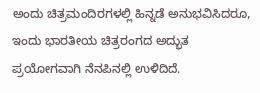ಅಂದು ಚಿತ್ರಮಂದಿರಗಳಲ್ಲಿ ಹಿನ್ನಡೆ ಅನುಭವಿಸಿದರೂ, ಇಂದು ಭಾರತೀಯ ಚಿತ್ರರಂಗದ ಅದ್ಭುತ ಪ್ರಯೋಗವಾಗಿ ನೆನಪಿನಲ್ಲಿ ಉಳಿದಿದೆ.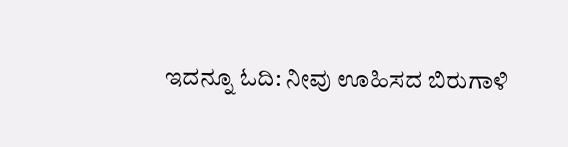ಇದನ್ನೂ ಓದಿ: ನೀವು ಊಹಿಸದ ಬಿರುಗಾಳಿ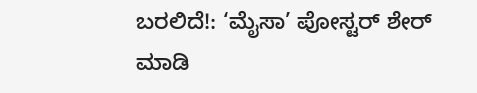ಬರಲಿದೆ!: ‘ಮೈಸಾ’ ಪೋಸ್ಟರ್ ಶೇರ್ ಮಾಡಿ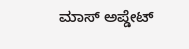ಮಾಸ್ ಅಪ್ಡೇಟ್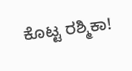ಕೊಟ್ಟ ರಶ್ಮಿಕಾ!